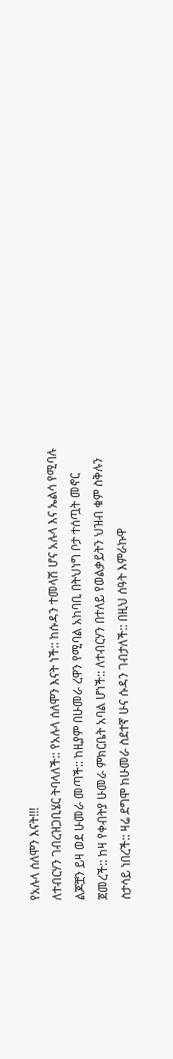የአሉላ ሰለሞን እናት!!!
ለተብርሃን ገብረዝጋቢሄር ትባላለች:: የአሉላ ሰለሞን እናት ነች:: ከሱዳን ተመላሽ ሆና አሉላ እና ኤልሳ የሚባሉ ልጆቿን ይዛ ወደ ሁመራ መጣች:: ከዚያም በሁመራ ረዋን የሚባል አከባቢ በትህነግ ቦታ ተሰጧት መኖር ጀመረች:: ከዛ የቀብትያ ሁመራ ምክርቤት አባል ሆነች:: ለተብርሃን በተለይ የወልቃይትን ህዝብ ቁም ስቅሉን ስታሳይ ነበረች:: ዛሬ ደግሞ ከሁመራ ስደተኛ ሁና ሱዳን ገብታለች:: በዚህ ሰዓት እምራኩዋ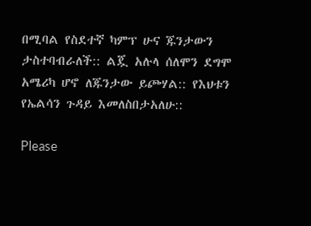በሚባል የስደተኛ ካምፕ ሁና ጁንታውን ታስተባብራለች:: ልጇ አሉላ ሰለሞን ደግሞ አሜሪካ ሆኖ ለጁንታው ይጮሃል:: የእህቱን የኤልሳን ጉዳይ እመለስበታአለሁ::

Please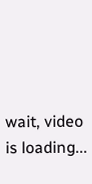wait, video is loading...